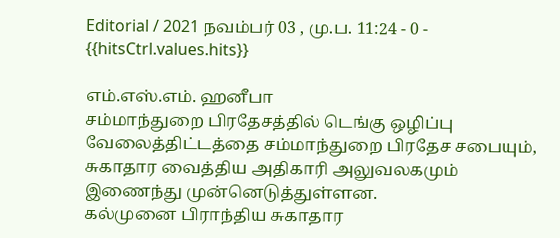Editorial / 2021 நவம்பர் 03 , மு.ப. 11:24 - 0 - {{hitsCtrl.values.hits}}

எம்.எஸ்.எம். ஹனீபா
சம்மாந்துறை பிரதேசத்தில் டெங்கு ஒழிப்பு வேலைத்திட்டத்தை சம்மாந்துறை பிரதேச சபையும், சுகாதார வைத்திய அதிகாரி அலுவலகமும் இணைந்து முன்னெடுத்துள்ளன.
கல்முனை பிராந்திய சுகாதார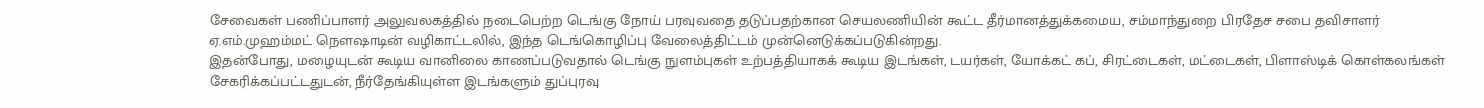சேவைகள் பணிப்பாளர் அலுவலகத்தில் நடைபெற்ற டெங்கு நோய் பரவுவதை தடுப்பதற்கான செயலணியின் கூட்ட தீர்மானத்துக்கமைய, சம்மாந்துறை பிரதேச சபை தவிசாளர் ஏ.எம்.முஹம்மட் நௌஷாடின் வழிகாட்டலில், இந்த டெங்கொழிப்பு வேலைத்திட்டம் முன்னெடுக்கப்படுகின்றது.
இதன்போது, மழையுடன் கூடிய வானிலை காணப்படுவதால் டெங்கு நுளம்புகள் உற்பத்தியாகக் கூடிய இடங்கள், டயர்கள், யோக்கட் கப், சிரட்டைகள், மட்டைகள், பிளாஸ்டிக் கொள்கலங்கள் சேகரிக்கப்பட்டதுடன், நீர்தேங்கியுள்ள இடங்களும் துப்புரவு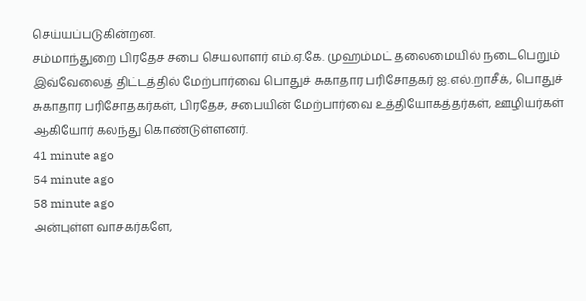செய்யப்படுகின்றன.
சம்மாந்துறை பிரதேச சபை செயலாளர் எம்.ஏ.கே. முஹம்மட் தலைமையில் நடைபெறும் இவ்வேலைத் திட்டத்தில் மேற்பார்வை பொதுச் சுகாதார பரிசோதகர் ஐ.எல்.றாசீக், பொதுச் சுகாதார பரிசோதகர்கள், பிரதேச, சபையின் மேற்பார்வை உத்தியோகத்தர்கள், ஊழியர்கள் ஆகியோர் கலந்து கொண்டுள்ளனர்.
41 minute ago
54 minute ago
58 minute ago
அன்புள்ள வாசகர்களே,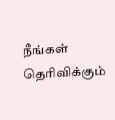நீங்கள் தெரிவிக்கும்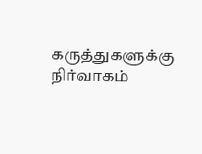கருத்துகளுக்கு நிர்வாகம்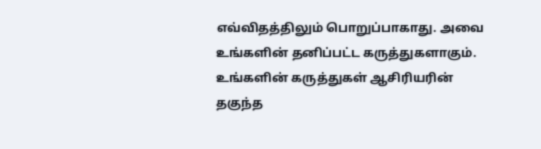எவ்விதத்திலும் பொறுப்பாகாது. அவை உங்களின் தனிப்பட்ட கருத்துகளாகும். உங்களின் கருத்துகள் ஆசிரியரின் தகுந்த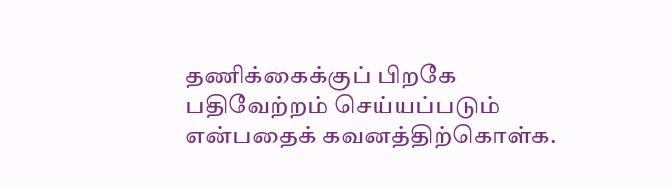தணிக்கைக்குப் பிறகே பதிவேற்றம் செய்யப்படும் என்பதைக் கவனத்திற்கொள்க.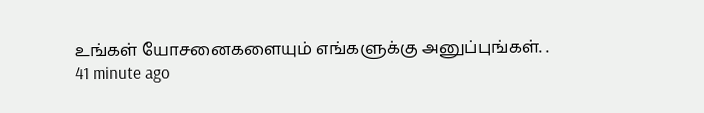உங்கள் யோசனைகளையும் எங்களுக்கு அனுப்புங்கள். .
41 minute ago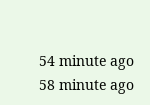54 minute ago
58 minute ago